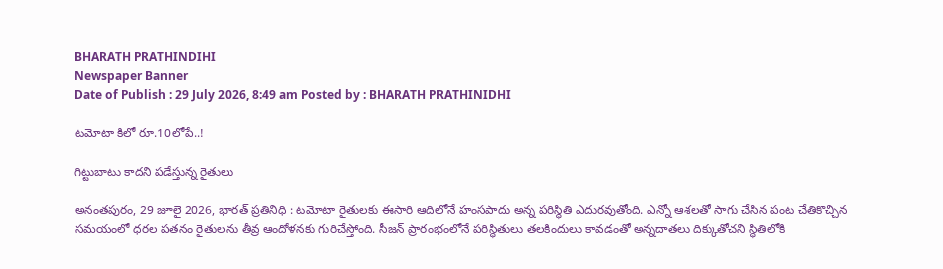BHARATH PRATHINDIHI
Newspaper Banner
Date of Publish : 29 July 2026, 8:49 am Posted by : BHARATH PRATHINIDHI

టమోటా కిలో రూ.10లోపే..!

గిట్టుబాటు కాదని పడేస్తున్న రైతులు

అనంతపురం, 29 జూలై 2026, భారత్ ప్రతినిధి : టమోటా రైతులకు ఈసారి ఆదిలోనే హంసపాదు అన్న పరిస్థితి ఎదురవుతోంది. ఎన్నో ఆశలతో సాగు చేసిన పంట చేతికొచ్చిన సమయంలో ధరల పతనం రైతులను తీవ్ర ఆందోళనకు గురిచేస్తోంది. సీజన్‌ ప్రారంభంలోనే పరిస్థితులు తలకిందులు కావడంతో అన్నదాతలు దిక్కుతోచని స్థితిలోకి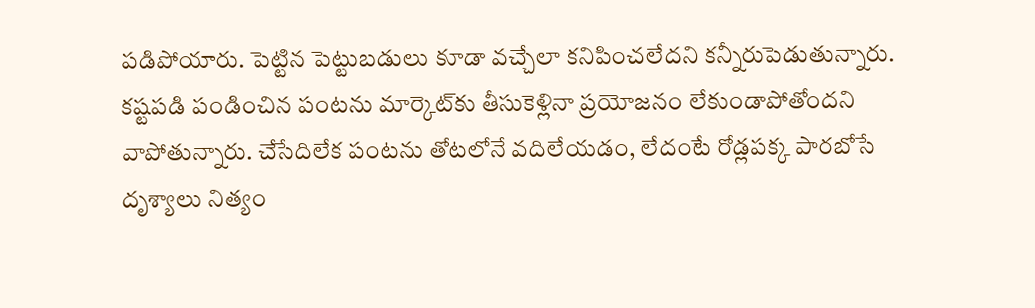పడిపోయారు. పెట్టిన పెట్టుబడులు కూడా వచ్చేలా కనిపించలేదని కన్నీరుపెడుతున్నారు. కష్టపడి పండించిన పంటను మార్కెట్‌కు తీసుకెళ్లినా ప్రయోజనం లేకుండాపోతోందని వాపోతున్నారు. చేసేదిలేక పంటను తోటలోనే వదిలేయడం, లేదంటే రోడ్లపక్క పారబోసే దృశ్యాలు నిత్యం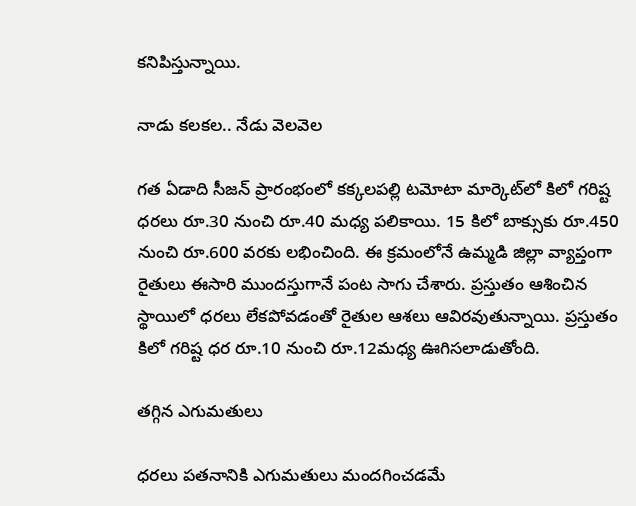కనిపిస్తున్నాయి.

నాడు కలకల.. నేడు వెలవెల

గత ఏడాది సీజన్‌ ప్రారంభంలో కక్కలపల్లి టమోటా మార్కెట్‌లో కిలో గరిష్ట ధరలు రూ.30 నుంచి రూ.40 మధ్య పలికాయి. 15 కిలో బాక్సుకు రూ.450 నుంచి రూ.600 వరకు లభించింది. ఈ క్రమంలోనే ఉమ్మడి జిల్లా వ్యాప్తంగా రైతులు ఈసారి ముందస్తుగానే పంట సాగు చేశారు. ప్రస్తుతం ఆశించిన స్థాయిలో ధరలు లేకపోవడంతో రైతుల ఆశలు ఆవిరవుతున్నాయి. ప్రస్తుతం కిలో గరిష్ట ధర రూ.10 నుంచి రూ.12మధ్య ఊగిసలాడుతోంది.

తగ్గిన ఎగుమతులు

ధరలు పతనానికి ఎగుమతులు మందగించడమే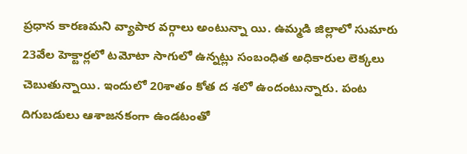ప్రధాన కారణమని వ్యాపార వర్గాలు అంటున్నా యి. ఉమ్మడి జిల్లాలో సుమారు 23వేల హెక్టార్లలో టమోటా సాగులో ఉన్నట్లు సంబంధిత అధికారుల లెక్కలు చెబుతున్నాయి. ఇందులో 20శాతం కోత ద శలో ఉందంటున్నారు. పంట దిగుబడులు ఆశాజనకంగా ఉండటంతో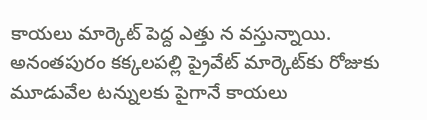కాయలు మార్కెట్‌ పెద్ద ఎత్తు న వస్తున్నాయి. అనంతపురం కక్కలపల్లి ప్రైవేట్‌ మార్కెట్‌కు రోజుకు మూడువేల టన్నులకు పైగానే కాయలు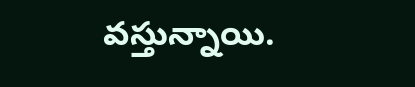వస్తున్నాయి.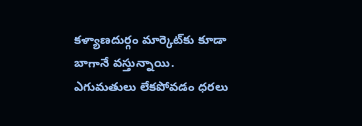కళ్యాణదుర్గం మార్కెట్‌కు కూడా బాగానే వస్తున్నాయి. ఎగుమతులు లేకపోవడం ధరలు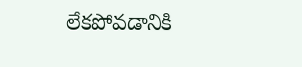లేకపోవడానికి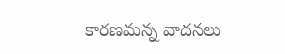కారణమన్న వాదనలు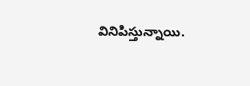వినిపిస్తున్నాయి.